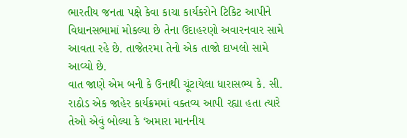ભારતીય જનતા પક્ષે કેવા કાચા કાર્યકરોને ટિકિટ આપીને વિધાનસભામાં મોકલ્યા છે તેના ઉદાહરણો અવારનવાર સામે આવતા રહે છે. તાજેતરમા તેનો એક તાજો દાખલો સામે આવ્યો છે.
વાત જાણે એમ બની કે ઉનાથી ચૂંટાયેલા ધારાસભ્ય કે. સી. રાઠોડ એક જાહેર કાર્યક્રમમાં વક્તવ્ય આપી રહ્યા હતા ત્યારે તેઓ એવું બોલ્યા કે ‘અમારા માનનીય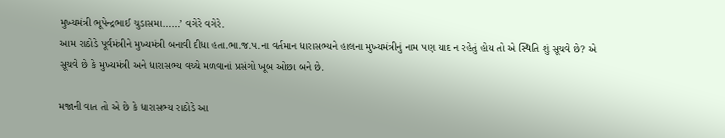મુખ્યમંત્રી ભૂપેન્દ્રભાઈ ચુડાસમા……’ વગેરે વગેરે.
આમ રાઠોડે પૂર્વમંત્રીને મુખ્યમંત્રી બનાવી દીધા હતા.ભા.જ.પ.ના વર્તમાન ધારાસભ્યને હાલના મુખ્યમંત્રીનું નામ પણ યાદ ન રહેતું હોય તો એ સ્થિતિ શું સૂચવે છે? એ સૂચવે છે કે મુખ્યમંત્રી અને ધારાસભ્ય વચ્ચે મળવાનાં પ્રસંગો ખૂબ ઓછા બને છે.

મજાની વાત તો એ છે કે ધારાસભ્ય રાઠોડે આ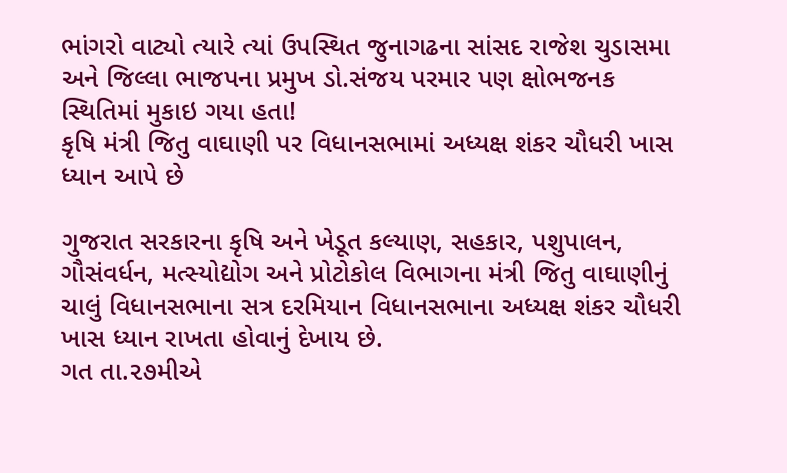ભાંગરો વાટ્યો ત્યારે ત્યાં ઉપસ્થિત જુનાગઢના સાંસદ રાજેશ ચુડાસમા અને જિલ્લા ભાજપના પ્રમુખ ડો.સંજય પરમાર પણ ક્ષોભજનક સ્થિતિમાં મુકાઇ ગયા હતા!
કૃષિ મંત્રી જિતુ વાઘાણી પર વિધાનસભામાં અધ્યક્ષ શંકર ચૌધરી ખાસ ધ્યાન આપે છે

ગુજરાત સરકારના કૃષિ અને ખેડૂત કલ્યાણ, સહકાર, પશુપાલન, ગૌસંવર્ધન, મત્સ્યોદ્યોગ અને પ્રોટોકોલ વિભાગના મંત્રી જિતુ વાઘાણીનું ચાલું વિધાનસભાના સત્ર દરમિયાન વિધાનસભાના અધ્યક્ષ શંકર ચૌધરી ખાસ ધ્યાન રાખતા હોવાનું દેખાય છે.
ગત તા.૨૭મીએ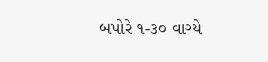બપોરે ૧-૩૦ વાગ્યે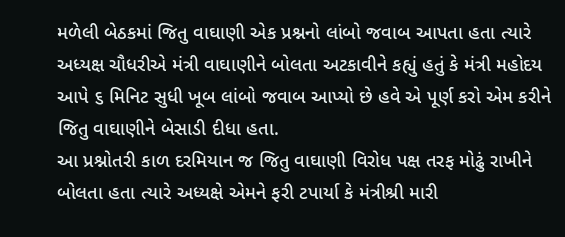મળેલી બેઠકમાં જિતુ વાઘાણી એક પ્રશ્નનો લાંબો જવાબ આપતા હતા ત્યારે અધ્યક્ષ ચૌધરીએ મંત્રી વાઘાણીને બોલતા અટકાવીને કહ્યું હતું કે મંત્રી મહોદય આપે ૬ મિનિટ સુધી ખૂબ લાંબો જવાબ આપ્યો છે હવે એ પૂર્ણ કરો એમ કરીને જિતુ વાઘાણીને બેસાડી દીધા હતા.
આ પ્રશ્નોતરી કાળ દરમિયાન જ જિતુ વાઘાણી વિરોધ પક્ષ તરફ મોઢું રાખીને બોલતા હતા ત્યારે અધ્યક્ષે એમને ફરી ટપાર્યા કે મંત્રીશ્રી મારી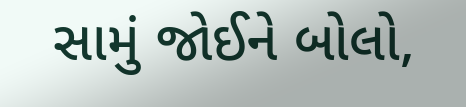સામું જોઈને બોલો,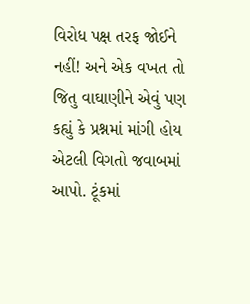વિરોધ પક્ષ તરફ જોઈને નહીં! અને એક વખત તો જિતુ વાઘાણીને એવું પણ કહ્યું કે પ્રશ્નમાં માંગી હોય એટલી વિગતો જવાબમાં આપો. ટૂંકમાં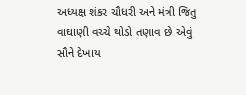અધ્યક્ષ શંકર ચૌધરી અને મંત્રી જિતુ વાઘાણી વચ્ચે થોડો તણાવ છે એવું સૌને દેખાય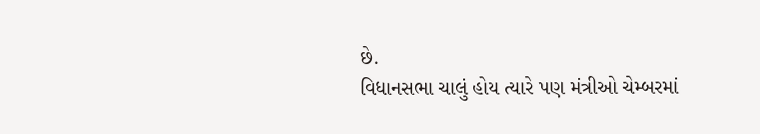છે.
વિધાનસભા ચાલું હોય ત્યારે પણ મંત્રીઓ ચેમ્બરમાં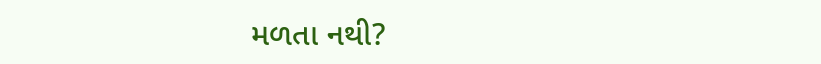મળતા નથી?